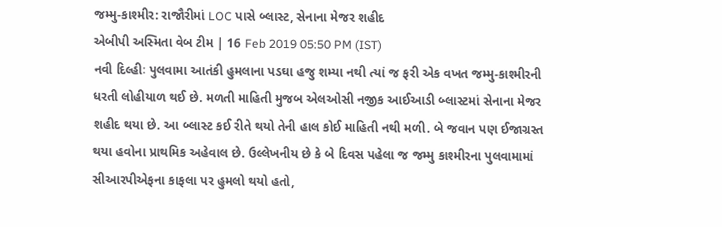જમ્મુ-કાશ્મીર: રાજૌરીમાં LOC પાસે બ્લાસ્ટ, સેનાના મેજર શહીદ
એબીપી અસ્મિતા વેબ ટીમ | 16 Feb 2019 05:50 PM (IST)
નવી દિલ્હીઃ પુલવામા આતંકી હુમલાના પડઘા હજુ શમ્યા નથી ત્યાં જ ફરી એક વખત જમ્મુ-કાશ્મીરની ધરતી લોહીયાળ થઈ છે. મળતી માહિતી મુજબ એલઓસી નજીક આઈઆડી બ્લાસ્ટમાં સેનાના મેજર શહીદ થયા છે. આ બ્લાસ્ટ કઈ રીતે થયો તેની હાલ કોઈ માહિતી નથી મળી. બે જવાન પણ ઈજાગ્રસ્ત થયા હવોના પ્રાથમિક અહેવાલ છે. ઉલ્લેખનીય છે કે બે દિવસ પહેલા જ જમ્મુ કાશ્મીરના પુલવામામાં સીઆરપીએફના કાફલા પર હુમલો થયો હતો,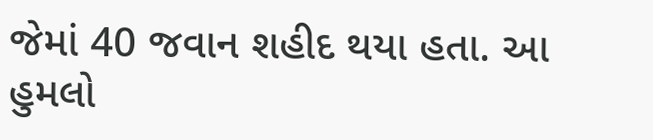જેમાં 40 જવાન શહીદ થયા હતા. આ હુમલો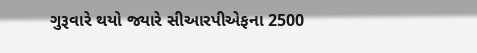ગુરૂવારે થયો જ્યારે સીઆરપીએફના 2500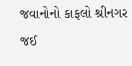જવાનોનો કાફલો શ્રીનગર જઈ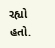રહ્યો હતો.